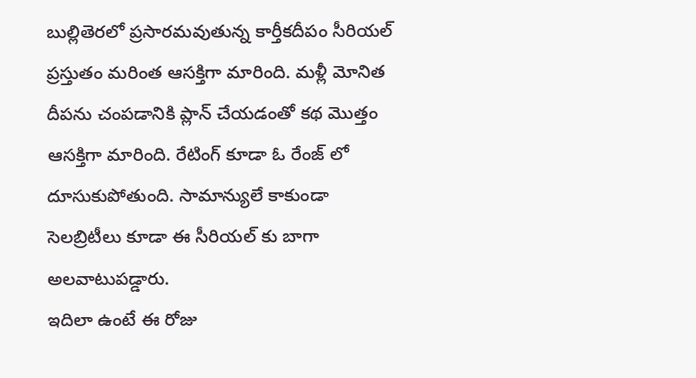బుల్లితెరలో ప్రసారమవుతున్న కార్తీకదీపం సీరియల్ ప్రస్తుతం మరింత ఆసక్తిగా మారింది. మళ్లీ మోనిత దీపను చంపడానికి ప్లాన్ చేయడంతో కథ మొత్తం ఆసక్తిగా మారింది. రేటింగ్ కూడా ఓ రేంజ్ లో దూసుకుపోతుంది. సామాన్యులే కాకుండా సెలబ్రిటీలు కూడా ఈ సీరియల్ కు బాగా అలవాటుపడ్డారు.
ఇదిలా ఉంటే ఈ రోజు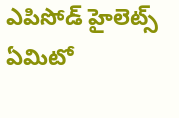ఎపిసోడ్ హైలెట్స్ ఏమిటో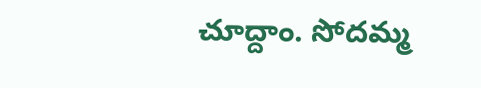చూద్దాం. సోదమ్మ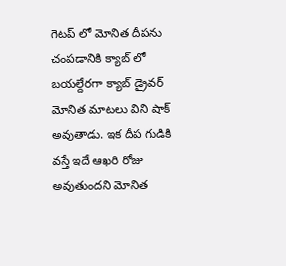గెటప్ లో మోనిత దీపను చంపడానికి క్యాబ్ లో బయల్దేరగా క్యాబ్ డ్రైవర్ మోనిత మాటలు విని షాక్ అవుతాడు. ఇక దీప గుడికి వస్తే ఇదే ఆఖరి రోజు అవుతుందని మోనిత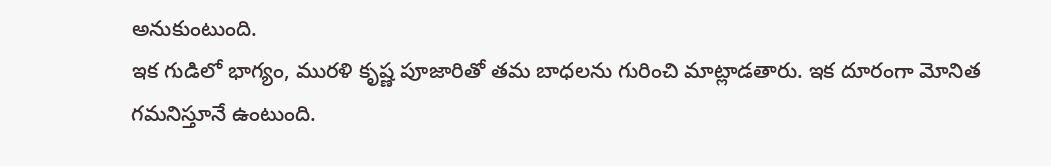అనుకుంటుంది.
ఇక గుడిలో భాగ్యం, మురళి కృష్ణ పూజారితో తమ బాధలను గురించి మాట్లాడతారు. ఇక దూరంగా మోనిత గమనిస్తూనే ఉంటుంది.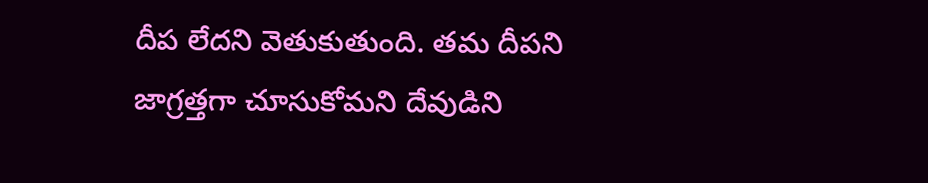దీప లేదని వెతుకుతుంది. తమ దీపని జాగ్రత్తగా చూసుకోమని దేవుడిని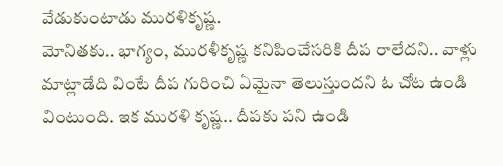వేడుకుంటాడు మురళికృష్ణ.
మోనితకు.. భాగ్యం, మురళీకృష్ణ కనిపించేసరికి దీప రాలేదని.. వాళ్లు మాట్లాడేది వింటే దీప గురించి ఏమైనా తెలుస్తుందని ఓ చోట ఉండి వింటుంది. ఇక మురళి కృష్ణ.. దీపకు పని ఉండి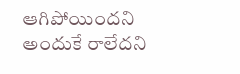ఆగిపోయిందని అందుకే రాలేదని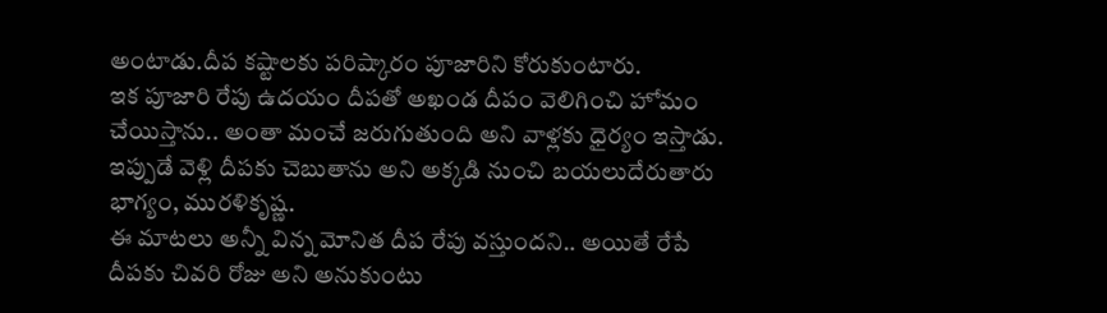అంటాడు.దీప కష్టాలకు పరిష్కారం పూజారిని కోరుకుంటారు.
ఇక పూజారి రేపు ఉదయం దీపతో అఖండ దీపం వెలిగించి హోమం చేయిస్తాను.. అంతా మంచే జరుగుతుంది అని వాళ్లకు ధైర్యం ఇస్తాడు. ఇప్పుడే వెళ్లి దీపకు చెబుతాను అని అక్కడి నుంచి బయలుదేరుతారు భాగ్యం, మురళికృష్ణ.
ఈ మాటలు అన్నీ విన్న మోనిత దీప రేపు వస్తుందని.. అయితే రేపే దీపకు చివరి రోజు అని అనుకుంటు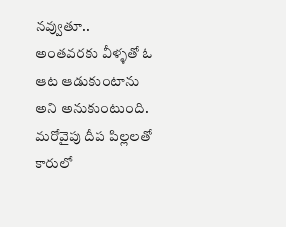నవ్వుతూ.. అంతవరకు వీళ్ళతో ఓ ఆట ఆడుకుంటాను అని అనుకుంటుంది.
మరోవైపు దీప పిల్లలతో కారులో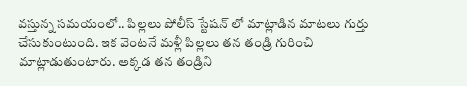వస్తున్న సమయంలో.. పిల్లలు పోలీస్ స్టేషన్ లో మాట్లాడిన మాటలు గుర్తు చేసుకుంటుంది. ఇక వెంటనే మళ్లీ పిల్లలు తన తండ్రి గురించి మాట్లాడుతుంటారు. అక్కడ తన తండ్రిని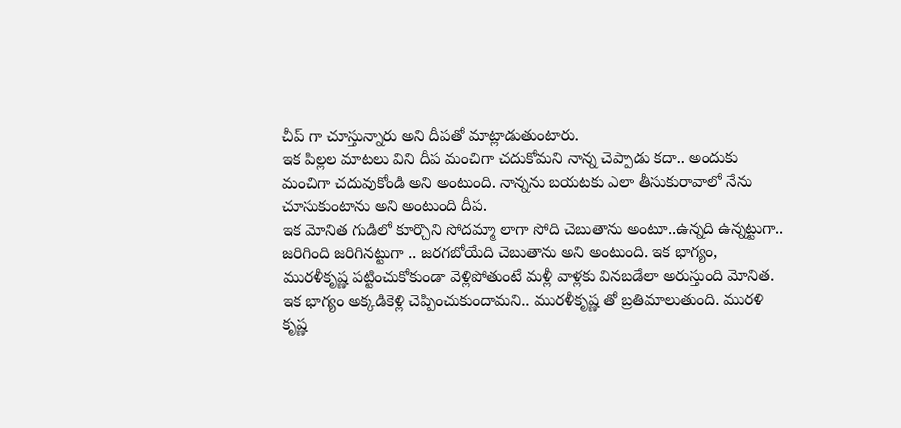చీప్ గా చూస్తున్నారు అని దీపతో మాట్లాడుతుంటారు.
ఇక పిల్లల మాటలు విని దీప మంచిగా చదుకోమని నాన్న చెప్పాడు కదా.. అందుకు మంచిగా చదువుకోండి అని అంటుంది. నాన్నను బయటకు ఎలా తీసుకురావాలో నేను చూసుకుంటాను అని అంటుంది దీప.
ఇక మోనిత గుడిలో కూర్చొని సోదమ్మా లాగా సోది చెబుతాను అంటూ..ఉన్నది ఉన్నట్టుగా.. జరిగింది జరిగినట్టుగా .. జరగబోయేది చెబుతాను అని అంటుంది. ఇక భాగ్యం, మురళీకృష్ణ పట్టించుకోకుండా వెళ్లిపోతుంటే మళ్లీ వాళ్లకు వినబడేలా అరుస్తుంది మోనిత.
ఇక భాగ్యం అక్కడికెళ్లి చెప్పించుకుందామని.. మురళీకృష్ణ తో బ్రతిమాలుతుంది. మురళి కృష్ణ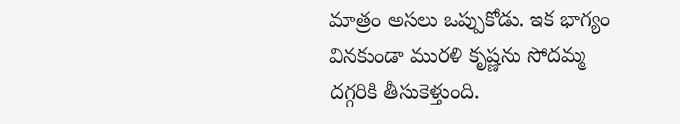మాత్రం అసలు ఒప్పుకోడు. ఇక భాగ్యం వినకుండా మురళి కృష్ణను సోదమ్మ దగ్గరికి తీసుకెళ్తుంది.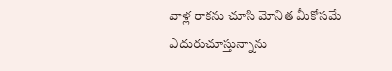వాళ్ల రాకను చూసి మోనిత మీకోసమే ఎదురుచూస్తున్నాను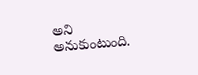అని అనుకుంటుంది.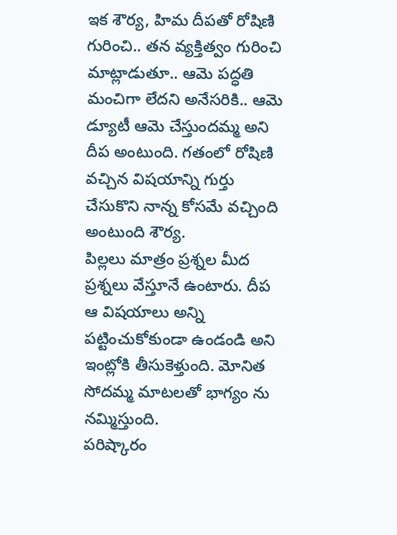ఇక శౌర్య, హిమ దీపతో రోషిణి గురించి.. తన వ్యక్తిత్వం గురించి మాట్లాడుతూ.. ఆమె పద్ధతి మంచిగా లేదని అనేసరికి.. ఆమె డ్యూటీ ఆమె చేస్తుందమ్మ అని దీప అంటుంది. గతంలో రోషిణి వచ్చిన విషయాన్ని గుర్తు చేసుకొని నాన్న కోసమే వచ్చింది అంటుంది శౌర్య.
పిల్లలు మాత్రం ప్రశ్నల మీద ప్రశ్నలు వేస్తూనే ఉంటారు. దీప ఆ విషయాలు అన్ని పట్టించుకోకుండా ఉండండి అని ఇంట్లోకి తీసుకెళ్తుంది. మోనిత సోదమ్మ మాటలతో భాగ్యం ను నమ్మిస్తుంది.
పరిష్కారం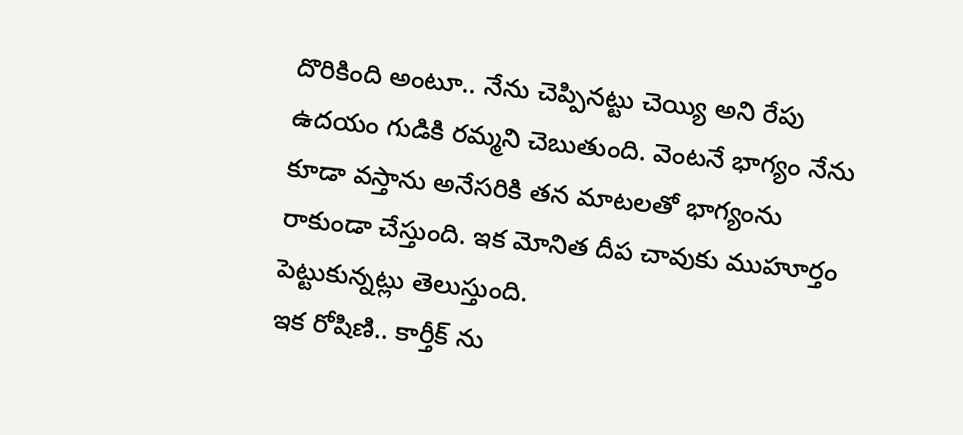దొరికింది అంటూ.. నేను చెప్పినట్టు చెయ్యి అని రేపు ఉదయం గుడికి రమ్మని చెబుతుంది. వెంటనే భాగ్యం నేను కూడా వస్తాను అనేసరికి తన మాటలతో భాగ్యంను రాకుండా చేస్తుంది. ఇక మోనిత దీప చావుకు ముహూర్తం పెట్టుకున్నట్లు తెలుస్తుంది.
ఇక రోషిణి.. కార్తీక్ ను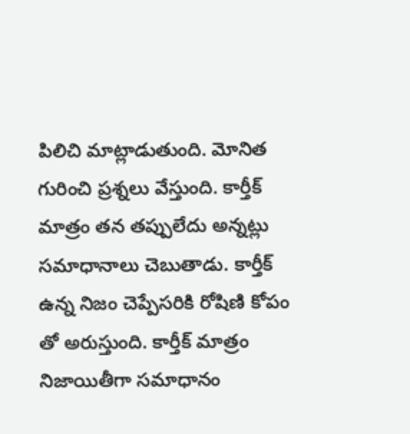పిలిచి మాట్లాడుతుంది. మోనిత గురించి ప్రశ్నలు వేస్తుంది. కార్తీక్ మాత్రం తన తప్పులేదు అన్నట్లు సమాధానాలు చెబుతాడు. కార్తీక్ ఉన్న నిజం చెప్పేసరికి రోషిణి కోపం తో అరుస్తుంది. కార్తీక్ మాత్రం నిజాయితీగా సమాధానం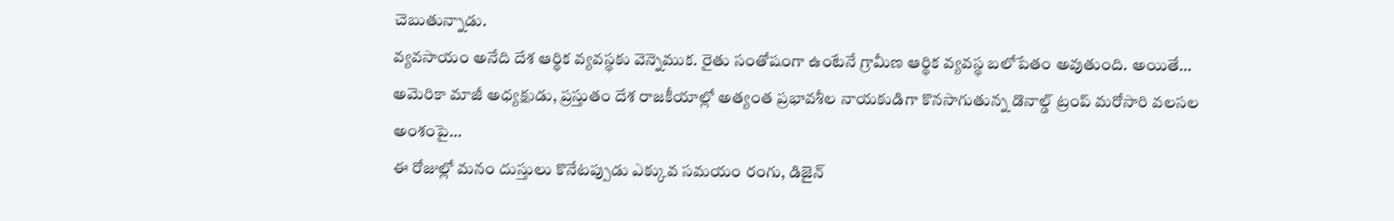చెబుతున్నాడు.
వ్యవసాయం అనేది దేశ ఆర్థిక వ్యవస్థకు వెన్నెముక. రైతు సంతోషంగా ఉంటేనే గ్రామీణ ఆర్థిక వ్యవస్థ బలోపేతం అవుతుంది. అయితే…
అమెరికా మాజీ అధ్యక్షుడు, ప్రస్తుతం దేశ రాజకీయాల్లో అత్యంత ప్రభావశీల నాయకుడిగా కొనసాగుతున్న డొనాల్డ్ ట్రంప్ మరోసారి వలసల అంశంపై…
ఈ రోజుల్లో మనం దుస్తులు కొనేటప్పుడు ఎక్కువ సమయం రంగు, డిజైన్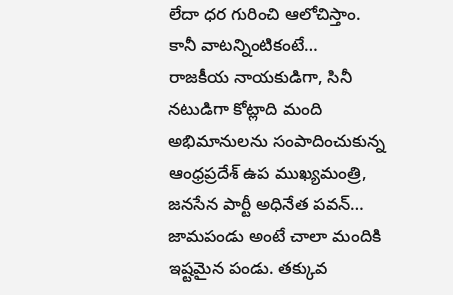లేదా ధర గురించి ఆలోచిస్తాం. కానీ వాటన్నింటికంటే…
రాజకీయ నాయకుడిగా, సినీ నటుడిగా కోట్లాది మంది అభిమానులను సంపాదించుకున్న ఆంధ్రప్రదేశ్ ఉప ముఖ్యమంత్రి, జనసేన పార్టీ అధినేత పవన్…
జామపండు అంటే చాలా మందికి ఇష్టమైన పండు. తక్కువ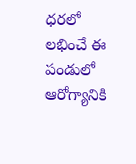ధరలో లభించే ఈ పండులో ఆరోగ్యానికి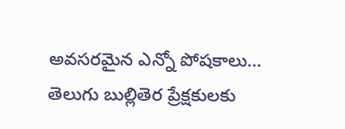అవసరమైన ఎన్నో పోషకాలు…
తెలుగు బుల్లితెర ప్రేక్షకులకు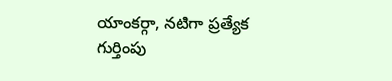యాంకర్గా, నటిగా ప్రత్యేక గుర్తింపు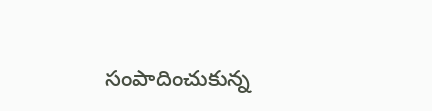సంపాదించుకున్న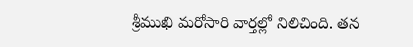శ్రీముఖి మరోసారి వార్తల్లో నిలిచింది. తన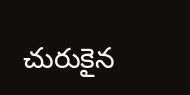చురుకైన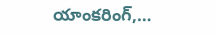యాంకరింగ్,…